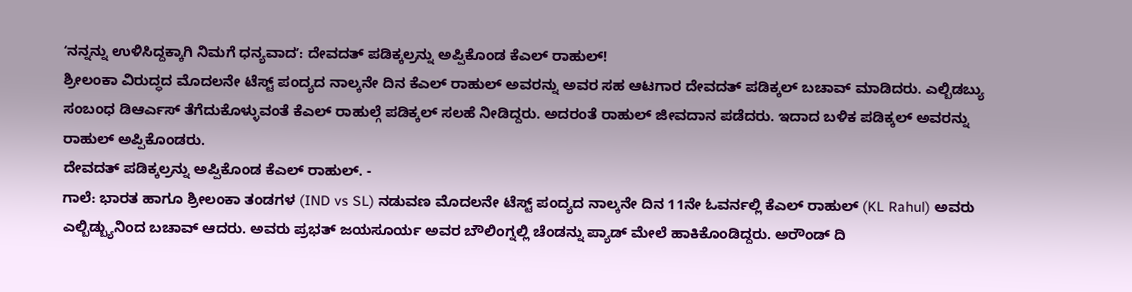ʻನನ್ನನ್ನು ಉಳಿಸಿದ್ದಕ್ಕಾಗಿ ನಿಮಗೆ ಧನ್ಯವಾದʼ: ದೇವದತ್ ಪಡಿಕ್ಕಲ್ರನ್ನು ಅಪ್ಪಿಕೊಂಡ ಕೆಎಲ್ ರಾಹುಲ್!
ಶ್ರೀಲಂಕಾ ವಿರುದ್ಧದ ಮೊದಲನೇ ಟೆಸ್ಟ್ ಪಂದ್ಯದ ನಾಲ್ಕನೇ ದಿನ ಕೆಎಲ್ ರಾಹುಲ್ ಅವರನ್ನು ಅವರ ಸಹ ಆಟಗಾರ ದೇವದತ್ ಪಡಿಕ್ಕಲ್ ಬಚಾವ್ ಮಾಡಿದರು. ಎಲ್ಬಿಡಬ್ಯು ಸಂಬಂಧ ಡಿಆರ್ಎಸ್ ತೆಗೆದುಕೊಳ್ಳುವಂತೆ ಕೆಎಲ್ ರಾಹುಲ್ಗೆ ಪಡಿಕ್ಕಲ್ ಸಲಹೆ ನೀಡಿದ್ದರು. ಅದರಂತೆ ರಾಹುಲ್ ಜೀವದಾನ ಪಡೆದರು. ಇದಾದ ಬಳಿಕ ಪಡಿಕ್ಕಲ್ ಅವರನ್ನು ರಾಹುಲ್ ಅಪ್ಪಿಕೊಂಡರು.
ದೇವದತ್ ಪಡಿಕ್ಕಲ್ರನ್ನು ಅಪ್ಪಿಕೊಂಡ ಕೆಎಲ್ ರಾಹುಲ್. -
ಗಾಲೆ: ಭಾರತ ಹಾಗೂ ಶ್ರೀಲಂಕಾ ತಂಡಗಳ (IND vs SL) ನಡುವಣ ಮೊದಲನೇ ಟೆಸ್ಟ್ ಪಂದ್ಯದ ನಾಲ್ಕನೇ ದಿನ 11ನೇ ಓವರ್ನಲ್ಲಿ ಕೆಎಲ್ ರಾಹುಲ್ (KL Rahul) ಅವರು ಎಲ್ಬಿಡ್ಬ್ಯುನಿಂದ ಬಚಾವ್ ಆದರು. ಅವರು ಪ್ರಭತ್ ಜಯಸೂರ್ಯ ಅವರ ಬೌಲಿಂಗ್ನಲ್ಲಿ ಚೆಂಡನ್ನು ಪ್ಯಾಡ್ ಮೇಲೆ ಹಾಕಿಕೊಂಡಿದ್ದರು. ಅರೌಂಡ್ ದಿ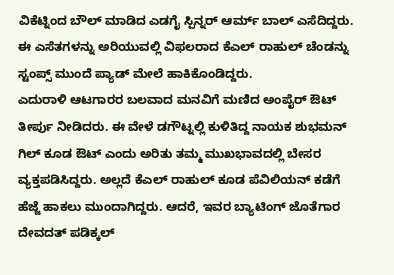ವಿಕೆಟ್ನಿಂದ ಬೌಲ್ ಮಾಡಿದ ಎಡಗೈ ಸ್ಪಿನ್ನರ್ ಆರ್ಮ್ ಬಾಲ್ ಎಸೆದಿದ್ದರು. ಈ ಎಸೆತಗಳನ್ನು ಅರಿಯುವಲ್ಲಿ ವಿಫಲರಾದ ಕೆಎಲ್ ರಾಹುಲ್ ಚೆಂಡನ್ನು ಸ್ಟಂಪ್ಸ್ ಮುಂದೆ ಪ್ಯಾಡ್ ಮೇಲೆ ಹಾಕಿಕೊಂಡಿದ್ದರು.
ಎದುರಾಳಿ ಆಟಗಾರರ ಬಲವಾದ ಮನವಿಗೆ ಮಣಿದ ಅಂಪೈರ್ ಔಟ್ ತೀರ್ಪು ನೀಡಿದರು. ಈ ವೇಳೆ ಡಗೌಟ್ನಲ್ಲಿ ಕುಳಿತಿದ್ದ ನಾಯಕ ಶುಭಮನ್ ಗಿಲ್ ಕೂಡ ಔಟ್ ಎಂದು ಅರಿತು ತಮ್ಮ ಮುಖಭಾವದಲ್ಲಿ ಬೇಸರ ವ್ಯಕ್ತಪಡಿಸಿದ್ದರು. ಅಲ್ಲದೆ ಕೆಎಲ್ ರಾಹುಲ್ ಕೂಡ ಪೆವಿಲಿಯನ್ ಕಡೆಗೆ ಹೆಜ್ಜೆ ಹಾಕಲು ಮುಂದಾಗಿದ್ದರು. ಆದರೆ, ಇವರ ಬ್ಯಾಟಿಂಗ್ ಜೊತೆಗಾರ ದೇವದತ್ ಪಡಿಕ್ಕಲ್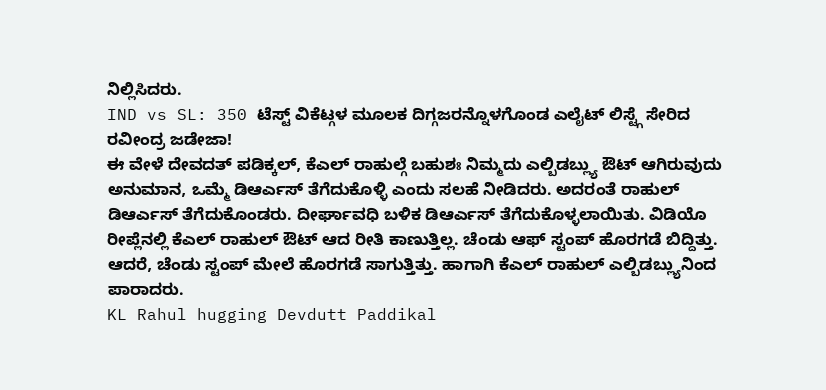ನಿಲ್ಲಿಸಿದರು.
IND vs SL: 350 ಟೆಸ್ಟ್ ವಿಕೆಟ್ಗಳ ಮೂಲಕ ದಿಗ್ಗಜರನ್ನೊಳಗೊಂಡ ಎಲೈಟ್ ಲಿಸ್ಟ್ಗೆ ಸೇರಿದ ರವೀಂದ್ರ ಜಡೇಜಾ!
ಈ ವೇಳೆ ದೇವದತ್ ಪಡಿಕ್ಕಲ್, ಕೆಎಲ್ ರಾಹುಲ್ಗೆ ಬಹುಶಃ ನಿಮ್ಮದು ಎಲ್ಬಿಡಬ್ಲ್ಯು ಔಟ್ ಆಗಿರುವುದು ಅನುಮಾನ, ಒಮ್ಮೆ ಡಿಆರ್ಎಸ್ ತೆಗೆದುಕೊಳ್ಳಿ ಎಂದು ಸಲಹೆ ನೀಡಿದರು. ಅದರಂತೆ ರಾಹುಲ್ ಡಿಆರ್ಎಸ್ ತೆಗೆದುಕೊಂಡರು. ದೀರ್ಘಾವಧಿ ಬಳಿಕ ಡಿಆರ್ಎಸ್ ತೆಗೆದುಕೊಳ್ಳಲಾಯಿತು. ವಿಡಿಯೊ ರೀಪ್ಲೆನಲ್ಲಿ ಕೆಎಲ್ ರಾಹುಲ್ ಔಟ್ ಆದ ರೀತಿ ಕಾಣುತ್ತಿಲ್ಲ. ಚೆಂಡು ಆಫ್ ಸ್ಟಂಪ್ ಹೊರಗಡೆ ಬಿದ್ದಿತ್ತು. ಆದರೆ, ಚೆಂಡು ಸ್ಟಂಪ್ ಮೇಲೆ ಹೊರಗಡೆ ಸಾಗುತ್ತಿತ್ತು. ಹಾಗಾಗಿ ಕೆಎಲ್ ರಾಹುಲ್ ಎಲ್ಬಿಡಬ್ಲ್ಯುನಿಂದ ಪಾರಾದರು.
KL Rahul hugging Devdutt Paddikal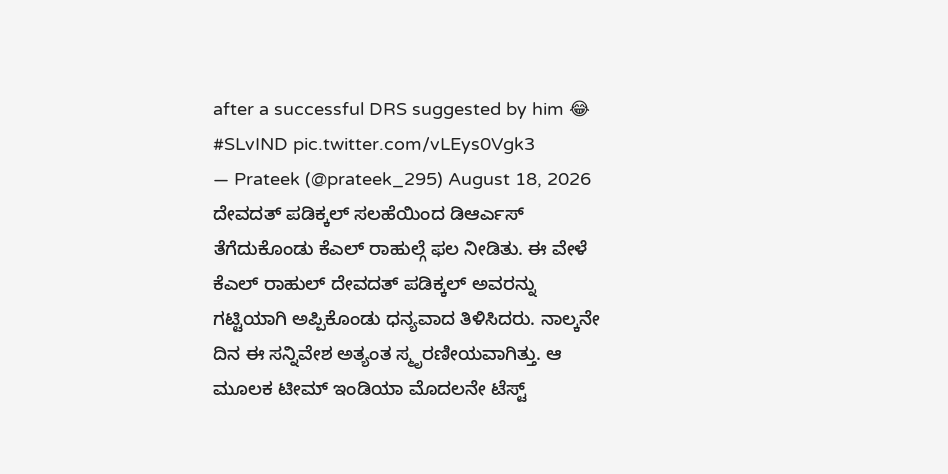after a successful DRS suggested by him 😂 #SLvIND pic.twitter.com/vLEys0Vgk3
— Prateek (@prateek_295) August 18, 2026
ದೇವದತ್ ಪಡಿಕ್ಕಲ್ ಸಲಹೆಯಿಂದ ಡಿಆರ್ಎಸ್ ತೆಗೆದುಕೊಂಡು ಕೆಎಲ್ ರಾಹುಲ್ಗೆ ಫಲ ನೀಡಿತು. ಈ ವೇಳೆ ಕೆಎಲ್ ರಾಹುಲ್ ದೇವದತ್ ಪಡಿಕ್ಕಲ್ ಅವರನ್ನು ಗಟ್ಟಿಯಾಗಿ ಅಪ್ಪಿಕೊಂಡು ಧನ್ಯವಾದ ತಿಳಿಸಿದರು. ನಾಲ್ಕನೇ ದಿನ ಈ ಸನ್ನಿವೇಶ ಅತ್ಯಂತ ಸ್ಮೃರಣೀಯವಾಗಿತ್ತು. ಆ ಮೂಲಕ ಟೀಮ್ ಇಂಡಿಯಾ ಮೊದಲನೇ ಟೆಸ್ಟ್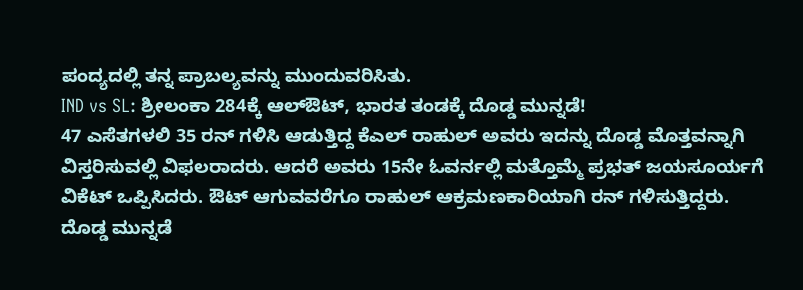ಪಂದ್ಯದಲ್ಲಿ ತನ್ನ ಪ್ರಾಬಲ್ಯವನ್ನು ಮುಂದುವರಿಸಿತು.
IND vs SL: ಶ್ರೀಲಂಕಾ 284ಕ್ಕೆ ಆಲ್ಔಟ್, ಭಾರತ ತಂಡಕ್ಕೆ ದೊಡ್ಡ ಮುನ್ನಡೆ!
47 ಎಸೆತಗಳಲಿ 35 ರನ್ ಗಳಿಸಿ ಆಡುತ್ತಿದ್ದ ಕೆಎಲ್ ರಾಹುಲ್ ಅವರು ಇದನ್ನು ದೊಡ್ಡ ಮೊತ್ತವನ್ನಾಗಿ ವಿಸ್ತರಿಸುವಲ್ಲಿ ವಿಫಲರಾದರು. ಆದರೆ ಅವರು 15ನೇ ಓವರ್ನಲ್ಲಿ ಮತ್ತೊಮ್ಮೆ ಪ್ರಭತ್ ಜಯಸೂರ್ಯಗೆ ವಿಕೆಟ್ ಒಪ್ಪಿಸಿದರು. ಔಟ್ ಆಗುವವರೆಗೂ ರಾಹುಲ್ ಆಕ್ರಮಣಕಾರಿಯಾಗಿ ರನ್ ಗಳಿಸುತ್ತಿದ್ದರು.
ದೊಡ್ಡ ಮುನ್ನಡೆ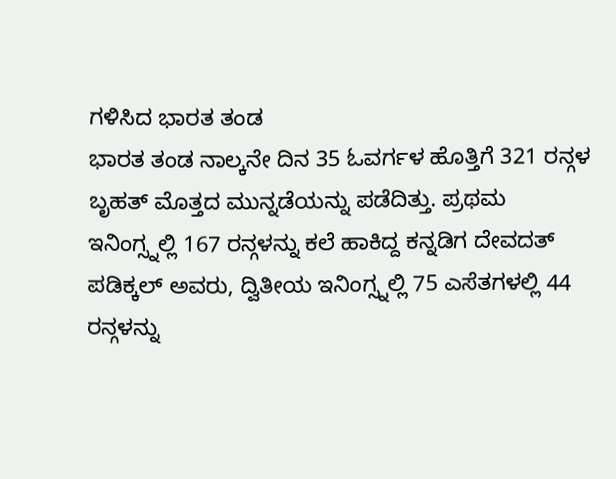ಗಳಿಸಿದ ಭಾರತ ತಂಡ
ಭಾರತ ತಂಡ ನಾಲ್ಕನೇ ದಿನ 35 ಓವರ್ಗಳ ಹೊತ್ತಿಗೆ 321 ರನ್ಗಳ ಬೃಹತ್ ಮೊತ್ತದ ಮುನ್ನಡೆಯನ್ನು ಪಡೆದಿತ್ತು. ಪ್ರಥಮ ಇನಿಂಗ್ಸ್ನಲ್ಲಿ 167 ರನ್ಗಳನ್ನು ಕಲೆ ಹಾಕಿದ್ದ ಕನ್ನಡಿಗ ದೇವದತ್ ಪಡಿಕ್ಕಲ್ ಅವರು, ದ್ವಿತೀಯ ಇನಿಂಗ್ಸ್ನಲ್ಲಿ 75 ಎಸೆತಗಳಲ್ಲಿ 44 ರನ್ಗಳನ್ನು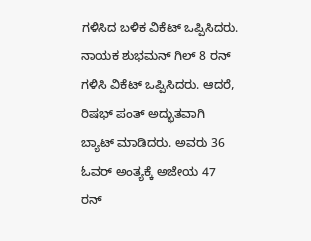ಗಳಿಸಿದ ಬಳಿಕ ವಿಕೆಟ್ ಒಪ್ಪಿಸಿದರು. ನಾಯಕ ಶುಭಮನ್ ಗಿಲ್ 8 ರನ್ ಗಳಿಸಿ ವಿಕೆಟ್ ಒಪ್ಪಿಸಿದರು. ಆದರೆ, ರಿಷಭ್ ಪಂತ್ ಅದ್ಭುತವಾಗಿ ಬ್ಯಾಟ್ ಮಾಡಿದರು. ಅವರು 36 ಓವರ್ ಅಂತ್ಯಕ್ಕೆ ಅಜೇಯ 47 ರನ್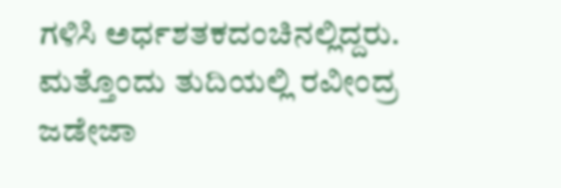ಗಳಿಸಿ ಅರ್ಧಶತಕದಂಚಿನಲ್ಲಿದ್ದರು. ಮತ್ತೊಂದು ತುದಿಯಲ್ಲಿ ರವೀಂದ್ರ ಜಡೇಜಾ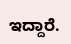ಇದ್ದಾರೆ.